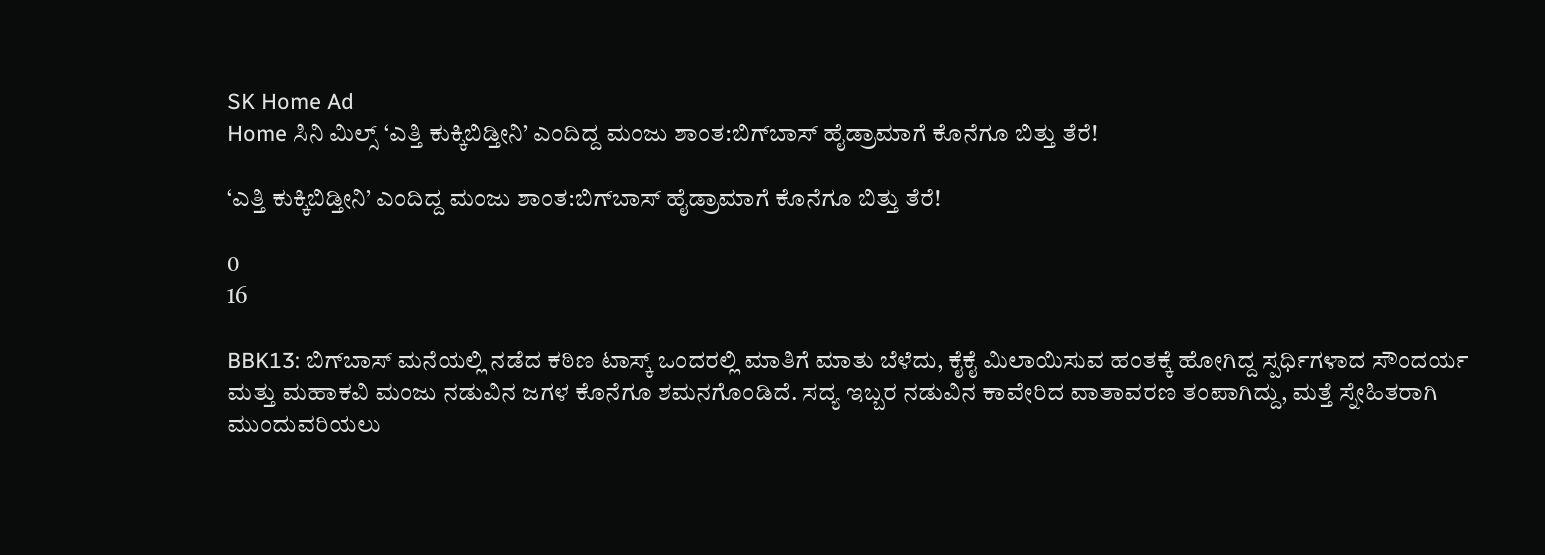SK Home Ad
Home ಸಿನಿ ಮಿಲ್ಸ್ ‘ಎತ್ತಿ ಕುಕ್ಕಿಬಿಡ್ತೀನಿ’ ಎಂದಿದ್ದ ಮಂಜು ಶಾಂತ:ಬಿಗ್‌ಬಾಸ್ ಹೈಡ್ರಾಮಾಗೆ ಕೊನೆಗೂ ಬಿತ್ತು ತೆರೆ!

‘ಎತ್ತಿ ಕುಕ್ಕಿಬಿಡ್ತೀನಿ’ ಎಂದಿದ್ದ ಮಂಜು ಶಾಂತ:ಬಿಗ್‌ಬಾಸ್ ಹೈಡ್ರಾಮಾಗೆ ಕೊನೆಗೂ ಬಿತ್ತು ತೆರೆ!

0
16

BBK13: ಬಿಗ್‌ಬಾಸ್ ಮನೆಯಲ್ಲಿ ನಡೆದ ಕಠಿಣ ಟಾಸ್ಕ್ ಒಂದರಲ್ಲಿ ಮಾತಿಗೆ ಮಾತು ಬೆಳೆದು, ಕೈಕೈ ಮಿಲಾಯಿಸುವ ಹಂತಕ್ಕೆ ಹೋಗಿದ್ದ ಸ್ಪರ್ಧಿಗಳಾದ ಸೌಂದರ್ಯ ಮತ್ತು ಮಹಾಕವಿ ಮಂಜು ನಡುವಿನ ಜಗಳ ಕೊನೆಗೂ ಶಮನಗೊಂಡಿದೆ. ಸದ್ಯ ಇಬ್ಬರ ನಡುವಿನ ಕಾವೇರಿದ ವಾತಾವರಣ ತಂಪಾಗಿದ್ದು, ಮತ್ತೆ ಸ್ನೇಹಿತರಾಗಿ ಮುಂದುವರಿಯಲು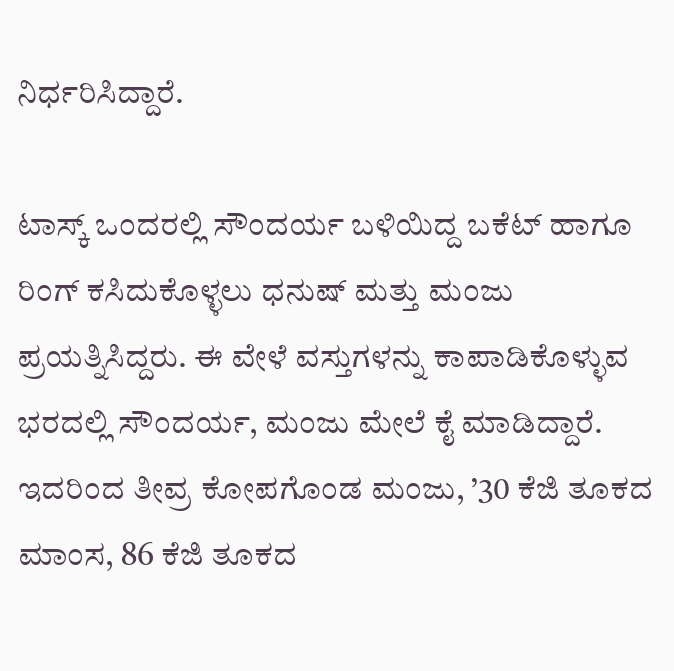ನಿರ್ಧರಿಸಿದ್ದಾರೆ.

ಟಾಸ್ಕ್ ಒಂದರಲ್ಲಿ ಸೌಂದರ್ಯ ಬಳಿಯಿದ್ದ ಬಕೆಟ್ ಹಾಗೂ ರಿಂಗ್ ಕಸಿದುಕೊಳ್ಳಲು ಧನುಷ್ ಮತ್ತು ಮಂಜು ಪ್ರಯತ್ನಿಸಿದ್ದರು. ಈ ವೇಳೆ ವಸ್ತುಗಳನ್ನು ಕಾಪಾಡಿಕೊಳ್ಳುವ ಭರದಲ್ಲಿ ಸೌಂದರ್ಯ, ಮಂಜು ಮೇಲೆ ಕೈ ಮಾಡಿದ್ದಾರೆ. ಇದರಿಂದ ತೀವ್ರ ಕೋಪಗೊಂಡ ಮಂಜು, ’30 ಕೆಜಿ ತೂಕದ ಮಾಂಸ, 86 ಕೆಜಿ ತೂಕದ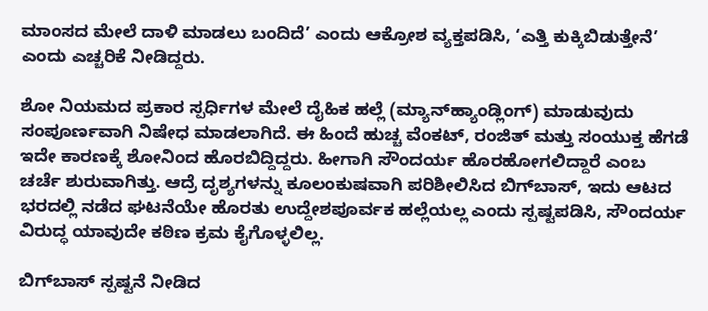ಮಾಂಸದ ಮೇಲೆ ದಾಳಿ ಮಾಡಲು ಬಂದಿದೆ’ ಎಂದು ಆಕ್ರೋಶ ವ್ಯಕ್ತಪಡಿಸಿ, ‘ಎತ್ತಿ ಕುಕ್ಕಿಬಿಡುತ್ತೇನೆ’ ಎಂದು ಎಚ್ಚರಿಕೆ ನೀಡಿದ್ದರು.

ಶೋ ನಿಯಮದ ಪ್ರಕಾರ ಸ್ಪರ್ಧಿಗಳ ಮೇಲೆ ದೈಹಿಕ ಹಲ್ಲೆ (ಮ್ಯಾನ್‌ಹ್ಯಾಂಡ್ಲಿಂಗ್) ಮಾಡುವುದು ಸಂಪೂರ್ಣವಾಗಿ ನಿಷೇಧ ಮಾಡಲಾಗಿದೆ. ಈ ಹಿಂದೆ ಹುಚ್ಚ ವೆಂಕಟ್, ರಂಜಿತ್ ಮತ್ತು ಸಂಯುಕ್ತ ಹೆಗಡೆ ಇದೇ ಕಾರಣಕ್ಕೆ ಶೋನಿಂದ ಹೊರಬಿದ್ದಿದ್ದರು. ಹೀಗಾಗಿ ಸೌಂದರ್ಯ ಹೊರಹೋಗಲಿದ್ದಾರೆ ಎಂಬ ಚರ್ಚೆ ಶುರುವಾಗಿತ್ತು. ಆದ್ರೆ ದೃಶ್ಯಗಳನ್ನು ಕೂಲಂಕುಷವಾಗಿ ಪರಿಶೀಲಿಸಿದ ಬಿಗ್‌ಬಾಸ್, ಇದು ಆಟದ ಭರದಲ್ಲಿ ನಡೆದ ಘಟನೆಯೇ ಹೊರತು ಉದ್ದೇಶಪೂರ್ವಕ ಹಲ್ಲೆಯಲ್ಲ ಎಂದು ಸ್ಪಷ್ಟಪಡಿಸಿ, ಸೌಂದರ್ಯ ವಿರುದ್ಧ ಯಾವುದೇ ಕಠಿಣ ಕ್ರಮ ಕೈಗೊಳ್ಳಲಿಲ್ಲ.

ಬಿಗ್‌ಬಾಸ್ ಸ್ಪಷ್ಟನೆ ನೀಡಿದ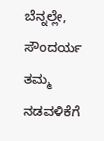ಬೆನ್ನಲ್ಲೇ, ಸೌಂದರ್ಯ ತಮ್ಮ ನಡವಳಿಕೆಗೆ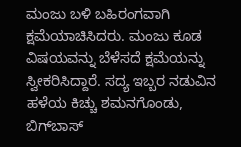ಮಂಜು ಬಳಿ ಬಹಿರಂಗವಾಗಿ ಕ್ಷಮೆಯಾಚಿಸಿದರು. ಮಂಜು ಕೂಡ ವಿಷಯವನ್ನು ಬೆಳೆಸದೆ ಕ್ಷಮೆಯನ್ನು ಸ್ವೀಕರಿಸಿದ್ದಾರೆ. ಸದ್ಯ ಇಬ್ಬರ ನಡುವಿನ ಹಳೆಯ ಕಿಚ್ಚು ಶಮನಗೊಂಡು, ಬಿಗ್‌ಬಾಸ್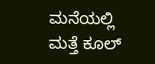ಮನೆಯಲ್ಲಿ ಮತ್ತೆ ಕೂಲ್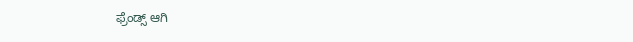ಫ್ರೆಂಡ್ಸ್ ಆಗಿ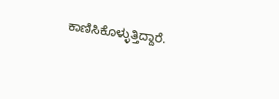ಕಾಣಿಸಿಕೊಳ್ಳುತ್ತಿದ್ದಾರೆ.